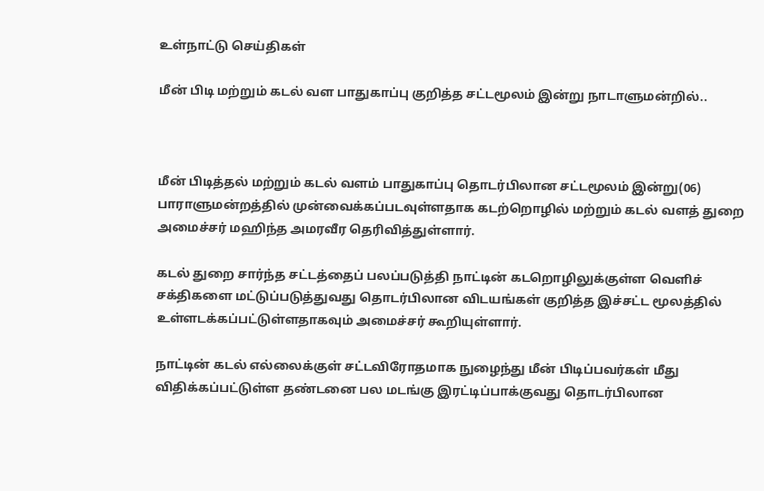உள்நாட்டு செய்திகள்

மீன் பிடி மற்றும் கடல் வள பாதுகாப்பு குறித்த சட்டமூலம் இன்று நாடாளுமன்றில்..



மீன் பிடித்தல் மற்றும் கடல் வளம் பாதுகாப்பு தொடர்பிலான சட்டமூலம் இன்று(06) பாராளுமன்றத்தில் முன்வைக்கப்படவுள்ளதாக கடற்றொழில் மற்றும் கடல் வளத் துறை அமைச்சர் மஹிந்த அமரவீர தெரிவித்துள்ளார்.

கடல் துறை சார்ந்த சட்டத்தைப் பலப்படுத்தி நாட்டின் கடறொழிலுக்குள்ள வெளிச் சக்திகளை மட்டுப்படுத்துவது தொடர்பிலான விடயங்கள் குறித்த இச்சட்ட மூலத்தில் உள்ளடக்கப்பட்டுள்ளதாகவும் அமைச்சர் கூறியுள்ளார்.

நாட்டின் கடல் எல்லைக்குள் சட்டவிரோதமாக நுழைந்து மீன் பிடிப்பவர்கள் மீது விதிக்கப்பட்டுள்ள தண்டனை பல மடங்கு இரட்டிப்பாக்குவது தொடர்பிலான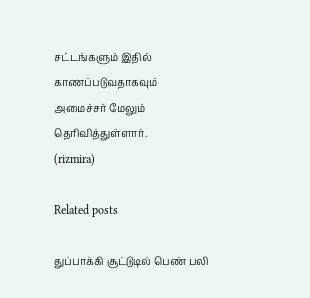சட்டங்களும் இதில் காணப்படுவதாகவும் அமைச்சர் மேலும் தெரிவித்துள்ளார்.
(rizmira)

Related posts

துப்பாக்கி சூட்டுடில் பெண் பலி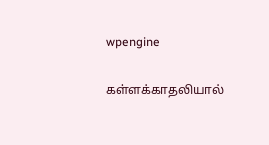wpengine

கள்ளக்காதலியால்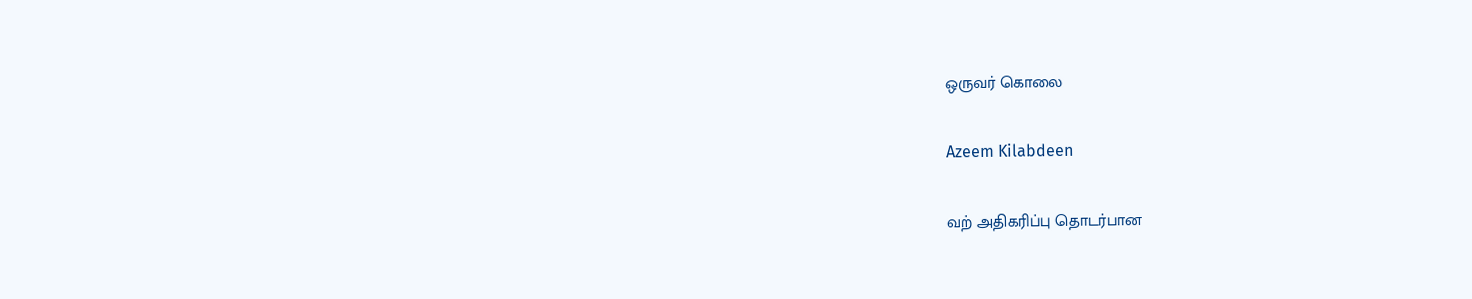ஒருவர் கொலை

Azeem Kilabdeen

வற் அதிகரிப்பு தொடர்பான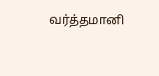வர்த்தமானி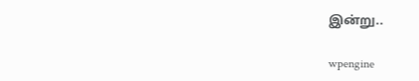இன்று..

wpengine